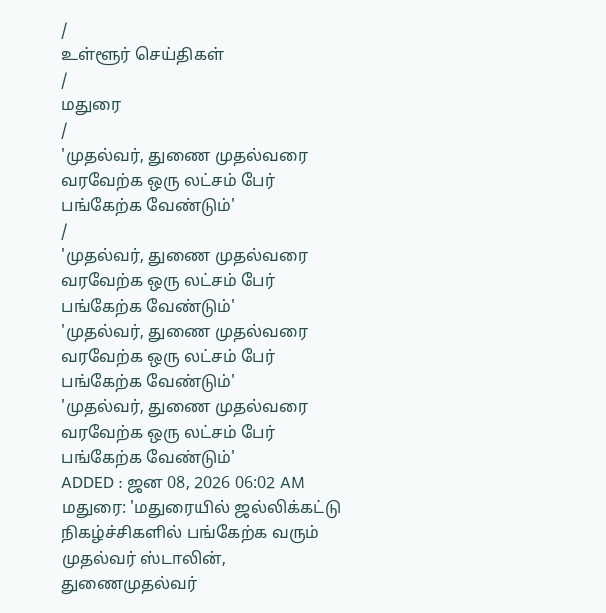/
உள்ளூர் செய்திகள்
/
மதுரை
/
'முதல்வர், துணை முதல்வரை வரவேற்க ஒரு லட்சம் பேர் பங்கேற்க வேண்டும்'
/
'முதல்வர், துணை முதல்வரை வரவேற்க ஒரு லட்சம் பேர் பங்கேற்க வேண்டும்'
'முதல்வர், துணை முதல்வரை வரவேற்க ஒரு லட்சம் பேர் பங்கேற்க வேண்டும்'
'முதல்வர், துணை முதல்வரை வரவேற்க ஒரு லட்சம் பேர் பங்கேற்க வேண்டும்'
ADDED : ஜன 08, 2026 06:02 AM
மதுரை: 'மதுரையில் ஜல்லிக்கட்டு நிகழ்ச்சிகளில் பங்கேற்க வரும் முதல்வர் ஸ்டாலின், துணைமுதல்வர்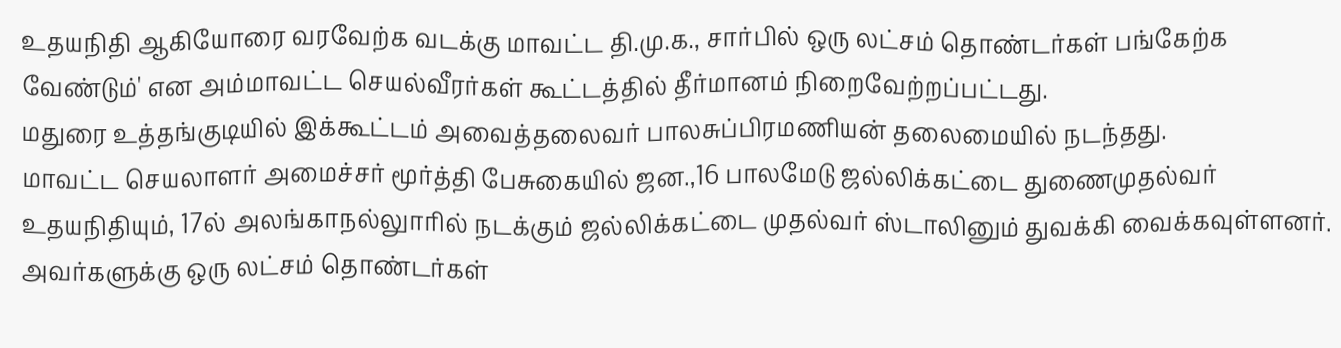உதயநிதி ஆகியோரை வரவேற்க வடக்கு மாவட்ட தி.மு.க., சார்பில் ஒரு லட்சம் தொண்டர்கள் பங்கேற்க வேண்டும்' என அம்மாவட்ட செயல்வீரர்கள் கூட்டத்தில் தீர்மானம் நிறைவேற்றப்பட்டது.
மதுரை உத்தங்குடியில் இக்கூட்டம் அவைத்தலைவர் பாலசுப்பிரமணியன் தலைமையில் நடந்தது.
மாவட்ட செயலாளர் அமைச்சர் மூர்த்தி பேசுகையில் ஜன.,16 பாலமேடு ஜல்லிக்கட்டை துணைமுதல்வர் உதயநிதியும், 17ல் அலங்காநல்லுாரில் நடக்கும் ஜல்லிக்கட்டை முதல்வர் ஸ்டாலினும் துவக்கி வைக்கவுள்ளனர். அவர்களுக்கு ஒரு லட்சம் தொண்டர்கள்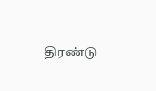திரண்டு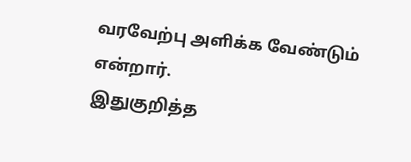வரவேற்பு அளிக்க வேண்டும் என்றார்.
இதுகுறித்த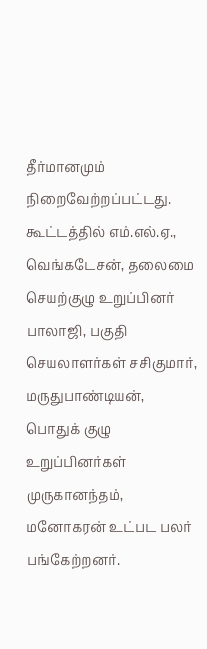தீர்மானமும் நிறைவேற்றப்பட்டது. கூட்டத்தில் எம்.எல்.ஏ., வெங்கடேசன், தலைமை செயற்குழு உறுப்பினர் பாலாஜி, பகுதி செயலாளர்கள் சசிகுமார், மருதுபாண்டியன், பொதுக் குழு உறுப்பினர்கள் முருகானந்தம், மனோகரன் உட்பட பலர் பங்கேற்றனர்.